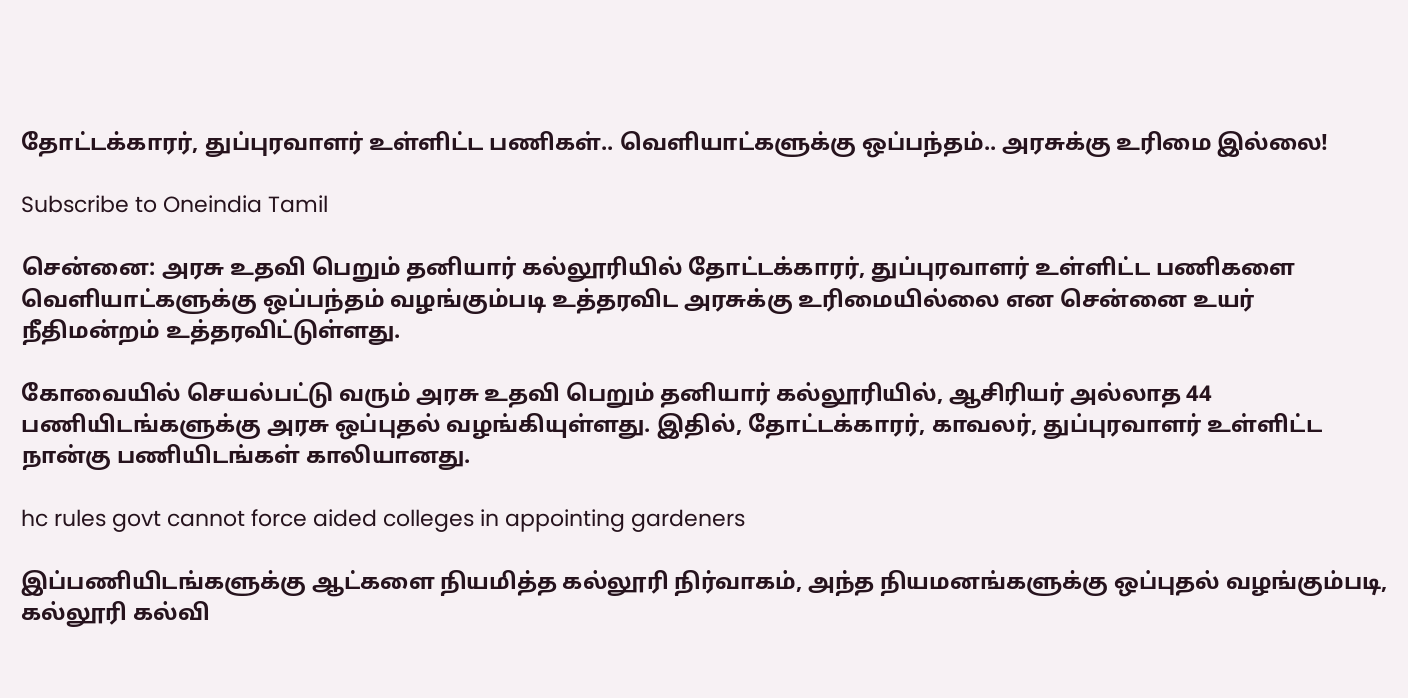தோட்டக்காரர், துப்புரவாளர் உள்ளிட்ட பணிகள்.. வெளியாட்களுக்கு ஒப்பந்தம்.. அரசுக்கு உரிமை இல்லை!

Subscribe to Oneindia Tamil

சென்னை: அரசு உதவி பெறும் தனியார் கல்லூரியில் தோட்டக்காரர், துப்புரவாளர் உள்ளிட்ட பணிகளை வெளியாட்களுக்கு ஒப்பந்தம் வழங்கும்படி உத்தரவிட அரசுக்கு உரிமையில்லை என சென்னை உயர் நீதிமன்றம் உத்தரவிட்டுள்ளது.

கோவையில் செயல்பட்டு வரும் அரசு உதவி பெறும் தனியார் கல்லூரியில், ஆசிரியர் அல்லாத 44 பணியிடங்களுக்கு அரசு ஒப்புதல் வழங்கியுள்ளது. இதில், தோட்டக்காரர், காவலர், துப்புரவாளர் உள்ளிட்ட நான்கு பணியிடங்கள் காலியானது.

hc rules govt cannot force aided colleges in appointing gardeners

இப்பணியிடங்களுக்கு ஆட்களை நியமித்த கல்லூரி நிர்வாகம், அந்த நியமனங்களுக்கு ஒப்புதல் வழங்கும்படி, கல்லூரி கல்வி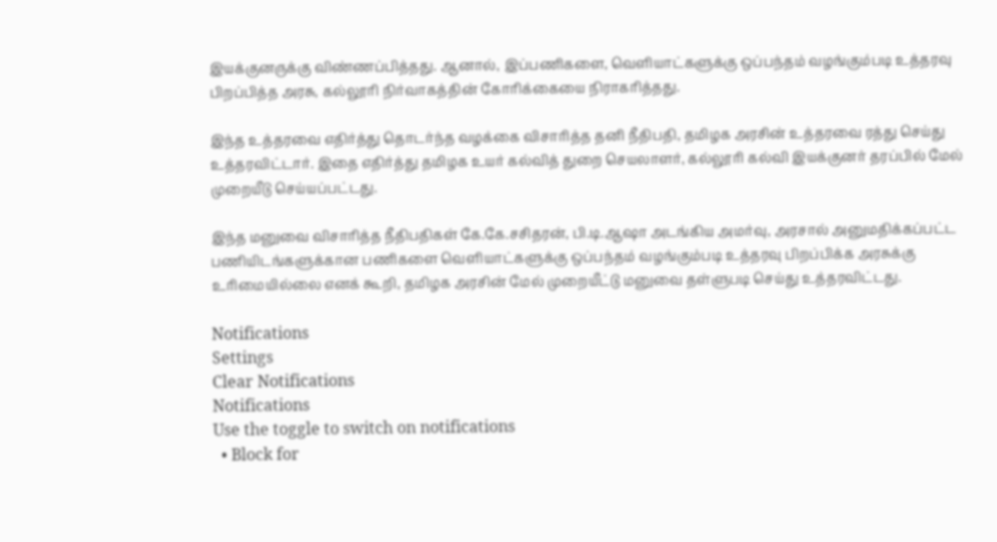இயக்குனருக்கு விண்ணப்பித்தது. ஆனால், இப்பணிகளை, வெளியாட்களுக்கு ஒப்பந்தம் வழங்கும்படி உத்தரவு பிறப்பித்த அரசு, கல்லூரி நிர்வாகத்தின் கோரிக்கையை நிராகரித்தது.

இந்த உத்தரவை எதிர்த்து தொடர்ந்த வழக்கை விசாரித்த தனி நீதிபதி, தமிழக அரசின் உத்தரவை ரத்து செய்து உத்தரவிட்டார். இதை எதிர்த்து தமிழக உயர் கல்வித் துறை செயலாளர், கல்லூரி கல்வி இயக்குனர் தரப்பில் மேல் முறையீடு செய்யப்பட்டது.

இந்த மனுவை விசாரித்த நீதிபதிகள் கே.கே.சசிதரன், பி.டி.ஆஷா அடங்கிய அமர்வு, அரசால் அனுமதிக்கப்பட்ட பணியிடங்களுக்கான பணிகளை வெளியாட்களுக்கு ஒப்பந்தம் வழங்கும்படி உத்தரவு பிறப்பிக்க அரசுக்கு உரிமையில்லை எனக் கூறி, தமிழக அரசின் மேல் முறையீட்டு மனுவை தள்ளுபடி செய்து உத்தரவிட்டது.

Notifications
Settings
Clear Notifications
Notifications
Use the toggle to switch on notifications
  • Block for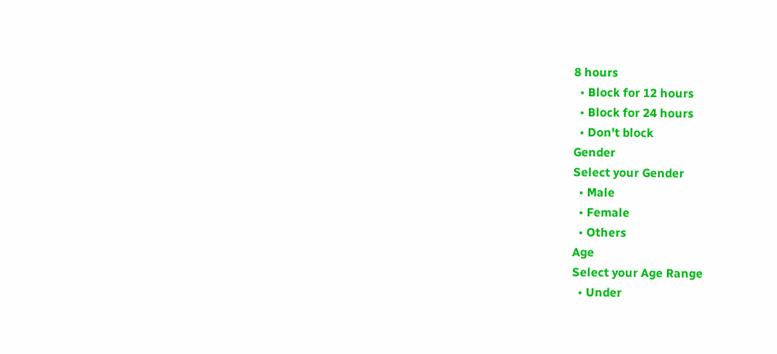8 hours
  • Block for 12 hours
  • Block for 24 hours
  • Don't block
Gender
Select your Gender
  • Male
  • Female
  • Others
Age
Select your Age Range
  • Under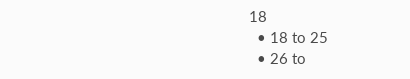18
  • 18 to 25
  • 26 to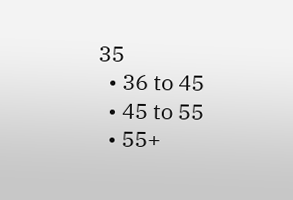35
  • 36 to 45
  • 45 to 55
  • 55+